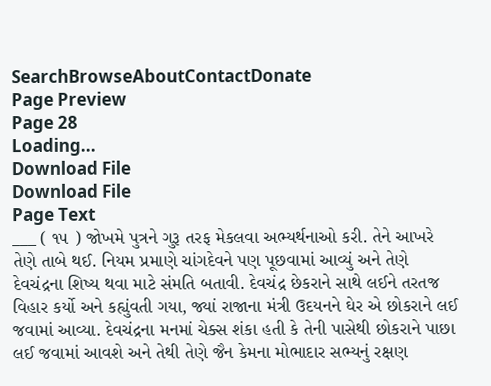SearchBrowseAboutContactDonate
Page Preview
Page 28
Loading...
Download File
Download File
Page Text
___ ( ૧૫ ) જોખમે પુત્રને ગુરૂ તરફ મેકલવા અભ્યર્થનાઓ કરી. તેને આખરે તેણે તાબે થઈ. નિયમ પ્રમાણે ચાંગદેવને પણ પૂછવામાં આવ્યું અને તેણે દેવચંદ્રના શિષ્ય થવા માટે સંમતિ બતાવી. દેવચંદ્ર છેકરાને સાથે લઈને તરતજ વિહાર કર્યો અને કહ્યુંવતી ગયા, જ્યાં રાજાના મંત્રી ઉદયનને ઘેર એ છોકરાને લઈ જવામાં આવ્યા. દેવચંદ્રના મનમાં ચેક્સ શંકા હતી કે તેની પાસેથી છોકરાને પાછા લઈ જવામાં આવશે અને તેથી તેણે જૈન કેમના મોભાદાર સભ્યનું રક્ષણ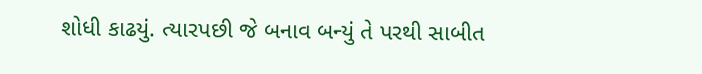શોધી કાઢયું. ત્યારપછી જે બનાવ બન્યું તે પરથી સાબીત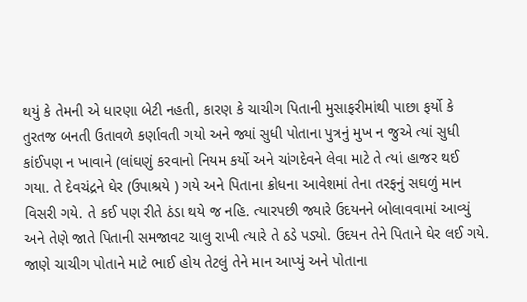થયું કે તેમની એ ધારણા બેટી નહતી, કારણ કે ચાચીગ પિતાની મુસાફરીમાંથી પાછા ફર્યો કે તુરતજ બનતી ઉતાવળે કર્ણાવતી ગયો અને જ્યાં સુધી પોતાના પુત્રનું મુખ ન જુએ ત્યાં સુધી કાંઈપણ ન ખાવાને (લાંઘણું કરવાનો નિયમ કર્યો અને ચાંગદેવને લેવા માટે તે ત્યાં હાજર થઈ ગયા. તે દેવચંદ્રને ઘેર (ઉપાશ્રયે ) ગયે અને પિતાના ક્રોધના આવેશમાં તેના તરફનું સઘળું માન વિસરી ગયે. તે કઈ પણ રીતે ઠંડા થયે જ નહિ. ત્યારપછી જ્યારે ઉદયનને બોલાવવામાં આવ્યું અને તેણે જાતે પિતાની સમજાવટ ચાલુ રાખી ત્યારે તે ઠડે પડ્યો. ઉદયન તેને પિતાને ઘેર લઈ ગયે. જાણે ચાચીગ પોતાને માટે ભાઈ હોય તેટલું તેને માન આપ્યું અને પોતાના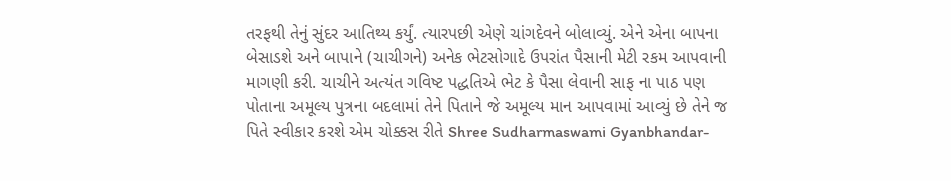તરફથી તેનું સુંદર આતિથ્ય કર્યું. ત્યારપછી એણે ચાંગદેવને બોલાવ્યું. એને એના બાપના બેસાડશે અને બાપાને (ચાચીગને) અનેક ભેટસોગાદે ઉપરાંત પૈસાની મેટી રકમ આપવાની માગણી કરી. ચાચીને અત્યંત ગવિષ્ટ પદ્ધતિએ ભેટ કે પૈસા લેવાની સાફ ના પાઠ પણ પોતાના અમૂલ્ય પુત્રના બદલામાં તેને પિતાને જે અમૂલ્ય માન આપવામાં આવ્યું છે તેને જ પિતે સ્વીકાર કરશે એમ ચોક્કસ રીતે Shree Sudharmaswami Gyanbhandar-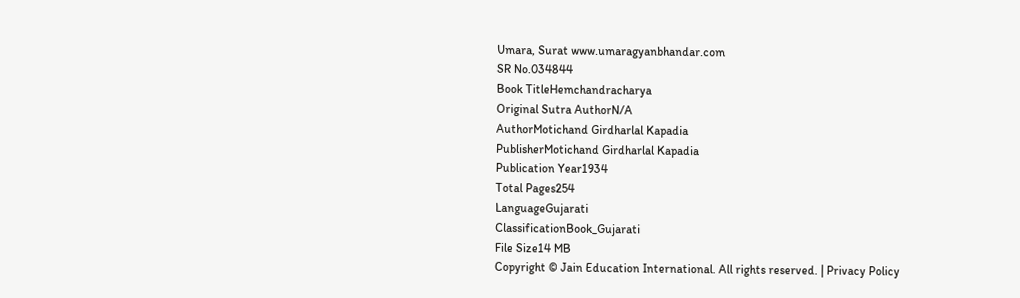Umara, Surat www.umaragyanbhandar.com
SR No.034844
Book TitleHemchandracharya
Original Sutra AuthorN/A
AuthorMotichand Girdharlal Kapadia
PublisherMotichand Girdharlal Kapadia
Publication Year1934
Total Pages254
LanguageGujarati
ClassificationBook_Gujarati
File Size14 MB
Copyright © Jain Education International. All rights reserved. | Privacy Policy